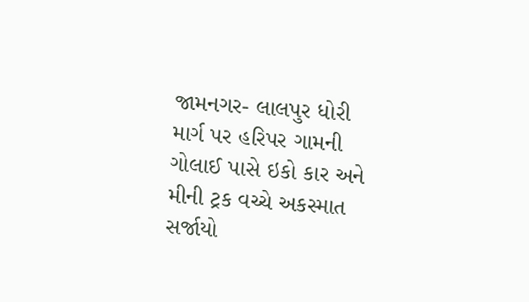જામનગર- લાલપુર ધોરી માર્ગ પર હરિપર ગામની ગોલાઈ પાસે ઇકો કાર અને મીની ટ્રક વચ્ચે અકસ્માત સર્જાયો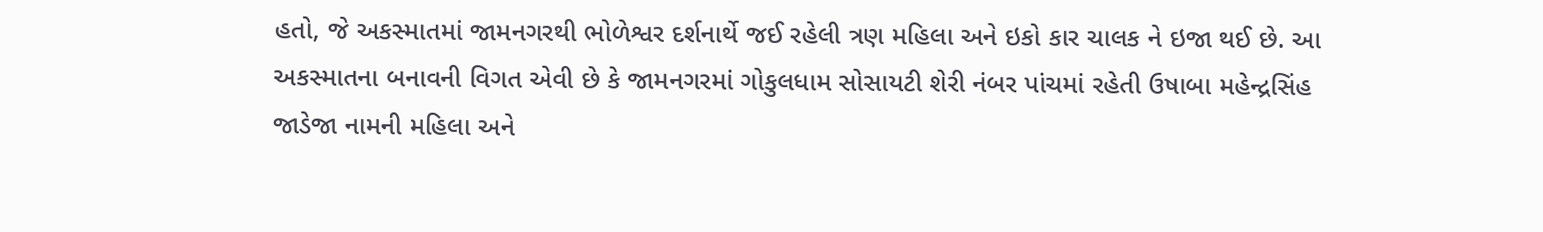હતો, જે અકસ્માતમાં જામનગરથી ભોળેશ્વર દર્શનાર્થે જઈ રહેલી ત્રણ મહિલા અને ઇકો કાર ચાલક ને ઇજા થઈ છે. આ અકસ્માતના બનાવની વિગત એવી છે કે જામનગરમાં ગોકુલધામ સોસાયટી શેરી નંબર પાંચમાં રહેતી ઉષાબા મહેન્દ્રસિંહ જાડેજા નામની મહિલા અને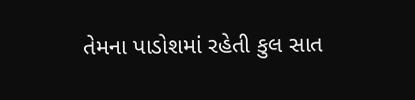તેમના પાડોશમાં રહેતી કુલ સાત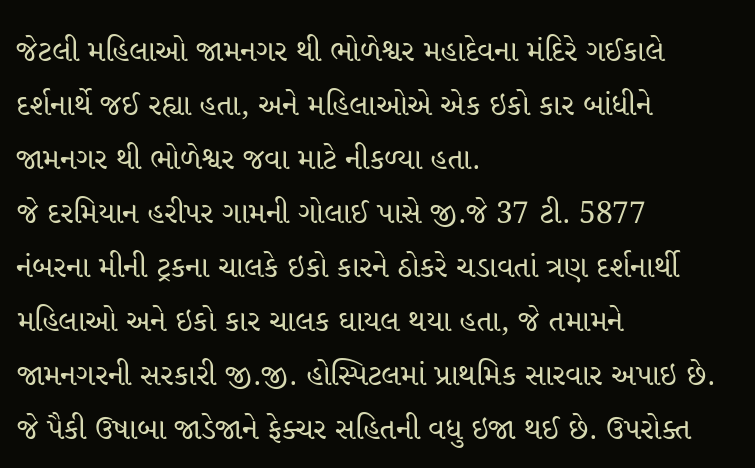જેટલી મહિલાઓ જામનગર થી ભોળેશ્વર મહાદેવના મંદિરે ગઈકાલે દર્શનાર્થે જઈ રહ્યા હતા, અને મહિલાઓએ એક ઇકો કાર બાંધીને જામનગર થી ભોળેશ્વર જવા માટે નીકળ્યા હતા.
જે દરમિયાન હરીપર ગામની ગોલાઈ પાસે જી.જે 37 ટી. 5877 નંબરના મીની ટ્રકના ચાલકે ઇકો કારને ઠોકરે ચડાવતાં ત્રણ દર્શનાર્થી મહિલાઓ અને ઇકો કાર ચાલક ઘાયલ થયા હતા, જે તમામને જામનગરની સરકારી જી.જી. હોસ્પિટલમાં પ્રાથમિક સારવાર અપાઇ છે. જે પૈકી ઉષાબા જાડેજાને ફેક્ચર સહિતની વધુ ઇજા થઈ છે. ઉપરોક્ત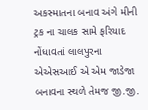અકસ્માતના બનાવ અંગે મીની ટ્રક ના ચાલક સામે ફરિયાદ નોંધાવતાં લાલપુરના એએસઆઈ એ એમ જાડેજા બનાવના સ્થળે તેમજ જી.જી.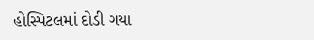હોસ્પિટલમાં દોડી ગયા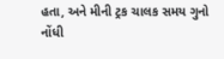હતા, અને મીની ટ્રક ચાલક સમય ગુનો નોંધી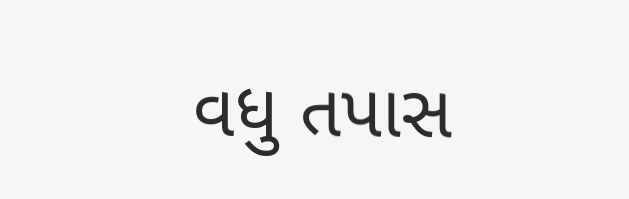વધુ તપાસ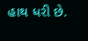હાથ ધરી છે.